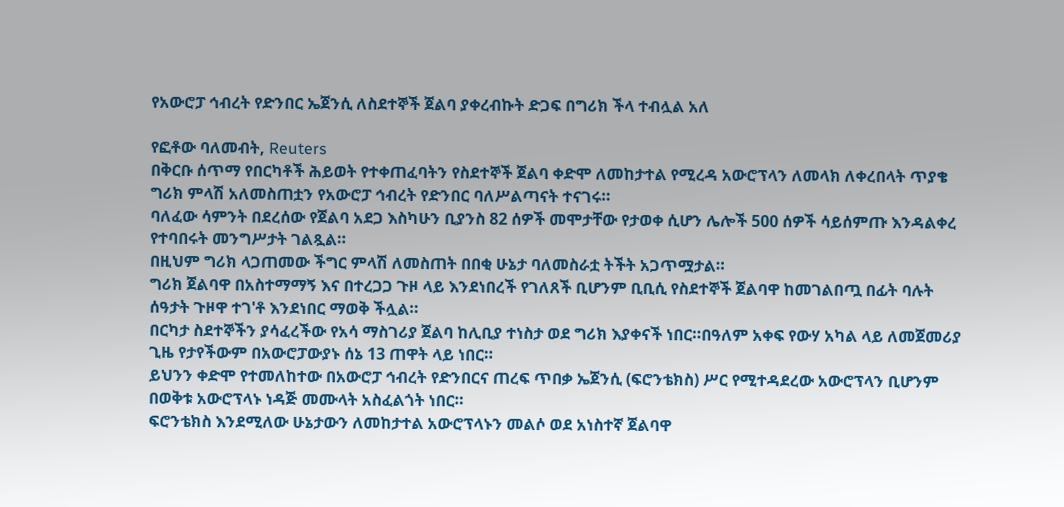የአውሮፓ ኅብረት የድንበር ኤጀንሲ ለስደተኞች ጀልባ ያቀረብኩት ድጋፍ በግሪክ ችላ ተብሏል አለ

የፎቶው ባለመብት, Reuters
በቅርቡ ሰጥማ የበርካቶች ሕይወት የተቀጠፈባትን የስደተኞች ጀልባ ቀድሞ ለመከታተል የሚረዳ አውሮፕላን ለመላክ ለቀረበላት ጥያቄ ግሪክ ምላሽ አለመስጠቷን የአውሮፓ ኅብረት የድንበር ባለሥልጣናት ተናገሩ።
ባለፈው ሳምንት በደረሰው የጀልባ አደጋ እስካሁን ቢያንስ 82 ሰዎች መሞታቸው የታወቀ ሲሆን ሌሎች 500 ሰዎች ሳይሰምጡ እንዳልቀረ የተባበሩት መንግሥታት ገልጿል።
በዚህም ግሪክ ላጋጠመው ችግር ምላሽ ለመስጠት በበቂ ሁኔታ ባለመስራቷ ትችት አጋጥሟታል።
ግሪክ ጀልባዋ በአስተማማኝ እና በተረጋጋ ጉዞ ላይ እንደነበረች የገለጸች ቢሆንም ቢቢሲ የስደተኞች ጀልባዋ ከመገልበጧ በፊት ባሉት ሰዓታት ጉዞዋ ተገ'ቶ እንደነበር ማወቅ ችሏል።
በርካታ ስደተኞችን ያሳፈረችው የአሳ ማስገሪያ ጀልባ ከሊቢያ ተነስታ ወደ ግሪክ እያቀናች ነበር።በዓለም አቀፍ የውሃ አካል ላይ ለመጀመሪያ ጊዜ የታየችውም በአውሮፓውያኑ ሰኔ 13 ጠዋት ላይ ነበር።
ይህንን ቀድሞ የተመለከተው በአውሮፓ ኅብረት የድንበርና ጠረፍ ጥበቃ ኤጀንሲ (ፍሮንቴክስ) ሥር የሚተዳደረው አውሮፕላን ቢሆንም በወቅቱ አውሮፕላኑ ነዳጅ መሙላት አስፈልጎት ነበር።
ፍሮንቴክስ እንደሚለው ሁኔታውን ለመከታተል አውሮፕላኑን መልሶ ወደ አነስተኛ ጀልባዋ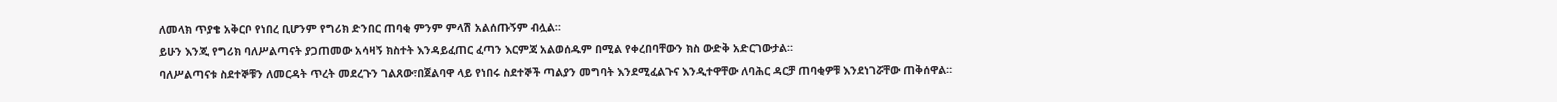ለመላክ ጥያቄ አቅርቦ የነበረ ቢሆንም የግሪክ ድንበር ጠባቂ ምንም ምላሽ አልሰጡኝም ብሏል።
ይሁን እንጂ የግሪክ ባለሥልጣናት ያጋጠመው አሳዛኝ ክስተት እንዳይፈጠር ፈጣን እርምጃ አልወሰዱም በሚል የቀረበባቸውን ክስ ውድቅ አድርገውታል።
ባለሥልጣናቱ ስደተኞቹን ለመርዳት ጥረት መደረጉን ገልጸው፣በጀልባዋ ላይ የነበሩ ስደተኞች ጣልያን መግባት እንደሚፈልጉና እንዲተዋቸው ለባሕር ዳርቻ ጠባቂዎቹ እንደነገሯቸው ጠቅሰዋል።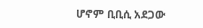ሆኖም ቢቢሲ አደጋው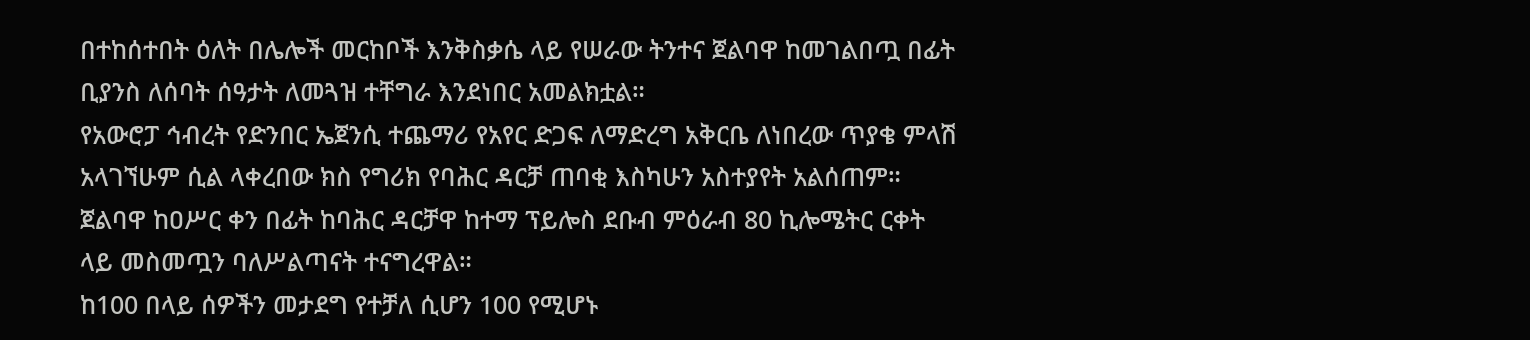በተከሰተበት ዕለት በሌሎች መርከቦች እንቅስቃሴ ላይ የሠራው ትንተና ጀልባዋ ከመገልበጧ በፊት ቢያንስ ለሰባት ሰዓታት ለመጓዝ ተቸግራ እንደነበር አመልክቷል።
የአውሮፓ ኅብረት የድንበር ኤጀንሲ ተጨማሪ የአየር ድጋፍ ለማድረግ አቅርቤ ለነበረው ጥያቄ ምላሽ አላገኘሁም ሲል ላቀረበው ክስ የግሪክ የባሕር ዳርቻ ጠባቂ እስካሁን አስተያየት አልሰጠም።
ጀልባዋ ከዐሥር ቀን በፊት ከባሕር ዳርቻዋ ከተማ ፕይሎስ ደቡብ ምዕራብ 80 ኪሎሜትር ርቀት ላይ መስመጧን ባለሥልጣናት ተናግረዋል።
ከ100 በላይ ሰዎችን መታደግ የተቻለ ሲሆን 100 የሚሆኑ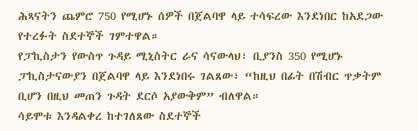ሕጻናትን ጨምሮ 750 የሚሆኑ ሰዎች በጀልባዋ ላይ ተሳፍረው እንደነበር ከአደጋው የተረፉት ስደተኞች ገምተዋል።
የፓኪስታን የውስጥ ጉዳይ ሚኒስትር ራና ሳናውላህ፣ ቢያንስ 350 የሚሆኑ ፓኪስታናውያን በጀልባዋ ላይ እንደነበሩ ገልጸው፣ “ከዚህ በፊት በሽብር ጥቃትም ቢሆን በዚህ መጠን ጉዳት ደርሶ አያውቅም” ብለዋል።
ሳይሞቱ እንዳልቀረ ከተገለጸው ስደተኞች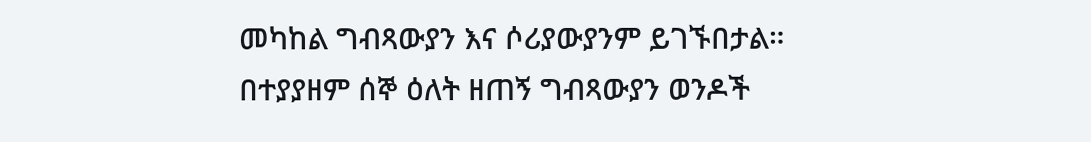መካከል ግብጻውያን እና ሶሪያውያንም ይገኙበታል።
በተያያዘም ሰኞ ዕለት ዘጠኝ ግብጻውያን ወንዶች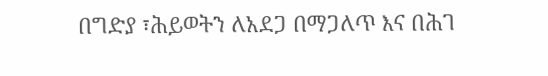በግድያ ፣ሕይወትን ለአደጋ በማጋለጥ እና በሕገ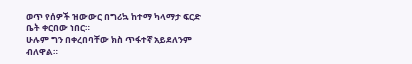ወጥ የሰዎች ዝውውር በግሪኳ ከተማ ካላማታ ፍርድ ቤት ቀርበው ነበር።
ሁሉም ግን በቀረበባቸው ክስ ጥፋተኛ አይደለንም ብለዋል።